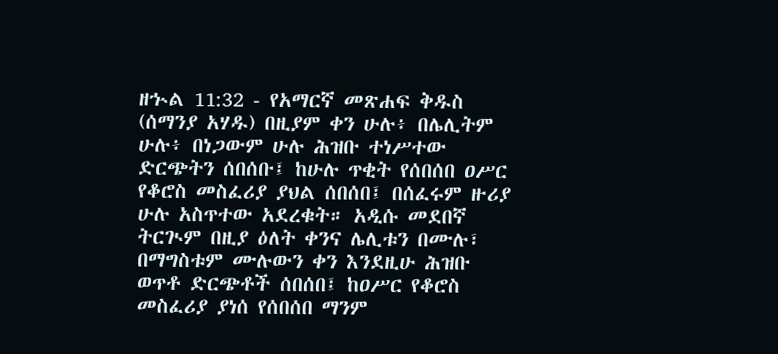ዘኍል 11:32 - የአማርኛ መጽሐፍ ቅዱስ (ሰማንያ አሃዱ) በዚያም ቀን ሁሉ፥ በሌሊትም ሁሉ፥ በነጋውም ሁሉ ሕዝቡ ተነሥተው ድርጭትን ሰበሰቡ፤ ከሁሉ ጥቂት የሰበሰበ ዐሥር የቆሮስ መስፈሪያ ያህል ሰበሰበ፤ በሰፈሩም ዙሪያ ሁሉ አስጥተው አደረቁት። አዲሱ መደበኛ ትርጒም በዚያ ዕለት ቀንና ሌሊቱን በሙሉ፣ በማግስቱም ሙሉውን ቀን እንደዚሁ ሕዝቡ ወጥቶ ድርጭቶች ሰበሰበ፤ ከዐሥር የቆሮስ መስፈሪያ ያነሰ የሰበሰበ ማንም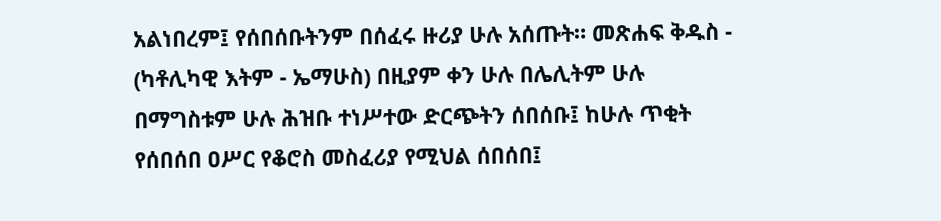አልነበረም፤ የሰበሰቡትንም በሰፈሩ ዙሪያ ሁሉ አሰጡት። መጽሐፍ ቅዱስ - (ካቶሊካዊ እትም - ኤማሁስ) በዚያም ቀን ሁሉ በሌሊትም ሁሉ በማግስቱም ሁሉ ሕዝቡ ተነሥተው ድርጭትን ሰበሰቡ፤ ከሁሉ ጥቂት የሰበሰበ ዐሥር የቆሮስ መስፈሪያ የሚህል ሰበሰበ፤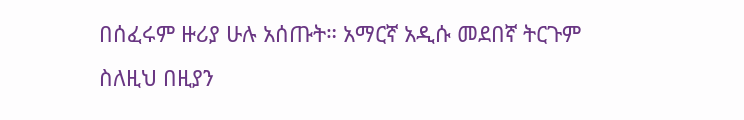በሰፈሩም ዙሪያ ሁሉ አሰጡት። አማርኛ አዲሱ መደበኛ ትርጉም ስለዚህ በዚያን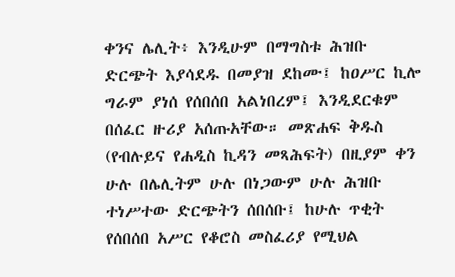ቀንና ሌሊት፥ እንዲሁም በማግስቱ ሕዝቡ ድርጭት እያሳደዱ በመያዝ ደከሙ፤ ከዐሥር ኪሎ ግራም ያነሰ የሰበሰበ አልነበረም፤ እንዲደርቁም በሰፈር ዙሪያ አሰጡአቸው። መጽሐፍ ቅዱስ (የብሉይና የሐዲስ ኪዳን መጻሕፍት) በዚያም ቀን ሁሉ በሌሊትም ሁሉ በነጋውም ሁሉ ሕዝቡ ተነሥተው ድርጭትን ሰበሰቡ፤ ከሁሉ ጥቂት የሰበሰበ አሥር የቆሮስ መስፈሪያ የሚህል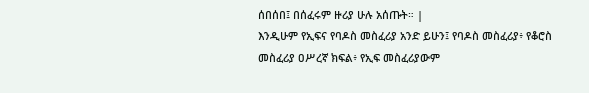ሰበሰበ፤ በሰፈሩም ዙሪያ ሁሉ አሰጡት። |
እንዲሁም የኢፍና የባዶስ መስፈሪያ አንድ ይሁን፤ የባዶስ መስፈሪያ፥ የቆሮስ መስፈሪያ ዐሥረኛ ክፍል፥ የኢፍ መስፈሪያውም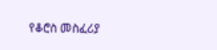የቆሮስ መስፈሪያ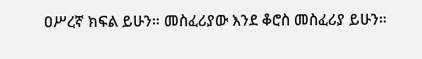ዐሥረኛ ክፍል ይሁን። መስፈሪያው እንደ ቆሮስ መስፈሪያ ይሁን።